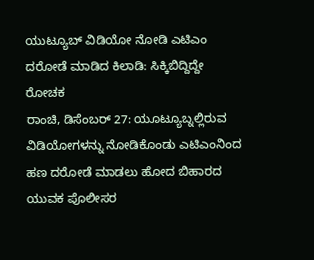ಯುಟ್ಯೂಬ್ ವಿಡಿಯೋ ನೋಡಿ ಎಟಿಎಂ ದರೋಡೆ ಮಾಡಿದ ಕಿಲಾಡಿ: ಸಿಕ್ಕಿಬಿದ್ದಿದ್ದೇ ರೋಚಕ
ರಾಂಚಿ, ಡಿಸೆಂಬರ್ 27: ಯೂಟ್ಯೂಬ್ನಲ್ಲಿರುವ ವಿಡಿಯೋಗಳನ್ನು ನೋಡಿಕೊಂಡು ಎಟಿಎಂನಿಂದ ಹಣ ದರೋಡೆ ಮಾಡಲು ಹೋದ ಬಿಹಾರದ ಯುವಕ ಪೊಲೀಸರ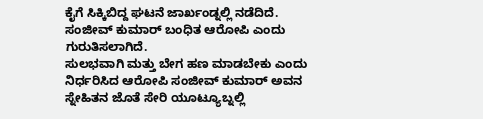ಕೈಗೆ ಸಿಕ್ಕಿಬಿದ್ದ ಘಟನೆ ಜಾರ್ಖಂಡ್ನಲ್ಲಿ ನಡೆದಿದೆ. ಸಂಜೀವ್ ಕುಮಾರ್ ಬಂಧಿತ ಆರೋಪಿ ಎಂದು ಗುರುತಿಸಲಾಗಿದೆ.
ಸುಲಭವಾಗಿ ಮತ್ತು ಬೇಗ ಹಣ ಮಾಡಬೇಕು ಎಂದು ನಿರ್ಧರಿಸಿದ ಆರೋಪಿ ಸಂಜೀವ್ ಕುಮಾರ್ ಅವನ ಸ್ನೇಹಿತನ ಜೊತೆ ಸೇರಿ ಯೂಟ್ಯೂಬ್ನಲ್ಲಿ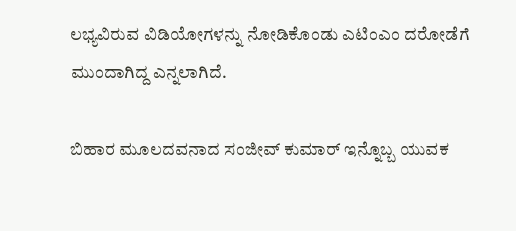ಲಭ್ಯವಿರುವ ವಿಡಿಯೋಗಳನ್ನು ನೋಡಿಕೊಂಡು ಎಟಿಂಎಂ ದರೋಡೆಗೆ ಮುಂದಾಗಿದ್ದ ಎನ್ನಲಾಗಿದೆ.

ಬಿಹಾರ ಮೂಲದವನಾದ ಸಂಜೀವ್ ಕುಮಾರ್ ಇನ್ನೊಬ್ಬ ಯುವಕ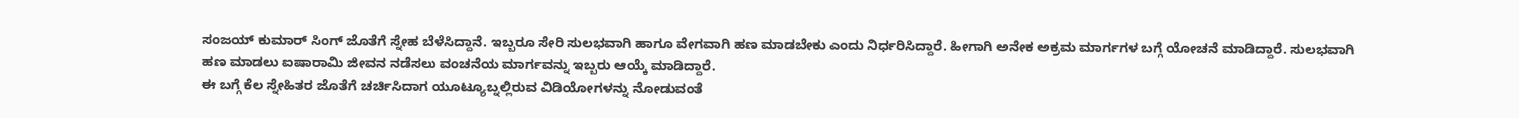ಸಂಜಯ್ ಕುಮಾರ್ ಸಿಂಗ್ ಜೊತೆಗೆ ಸ್ನೇಹ ಬೆಳೆಸಿದ್ದಾನೆ. ಇಬ್ಬರೂ ಸೇರಿ ಸುಲಭವಾಗಿ ಹಾಗೂ ವೇಗವಾಗಿ ಹಣ ಮಾಡಬೇಕು ಎಂದು ನಿರ್ಧರಿಸಿದ್ದಾರೆ. ಹೀಗಾಗಿ ಅನೇಕ ಅಕ್ರಮ ಮಾರ್ಗಗಳ ಬಗ್ಗೆ ಯೋಚನೆ ಮಾಡಿದ್ದಾರೆ. ಸುಲಭವಾಗಿ ಹಣ ಮಾಡಲು ಐಷಾರಾಮಿ ಜೀವನ ನಡೆಸಲು ವಂಚನೆಯ ಮಾರ್ಗವನ್ನು ಇಬ್ಬರು ಆಯ್ಕೆ ಮಾಡಿದ್ದಾರೆ.
ಈ ಬಗ್ಗೆ ಕೆಲ ಸ್ನೇಹಿತರ ಜೊತೆಗೆ ಚರ್ಚಿಸಿದಾಗ ಯೂಟ್ಯೂಬ್ನಲ್ಲಿರುವ ವಿಡಿಯೋಗಳನ್ನು ನೋಡುವಂತೆ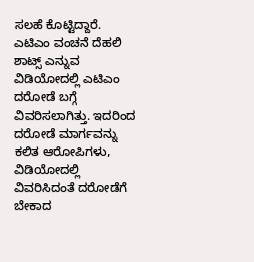ಸಲಹೆ ಕೊಟ್ಟಿದ್ದಾರೆ. ಎಟಿಎಂ ವಂಚನೆ ದೆಹಲಿ ಶಾಟ್ಸ್ ಎನ್ನುವ ವಿಡಿಯೋದಲ್ಲಿ ಎಟಿಎಂ ದರೋಡೆ ಬಗ್ಗೆ ವಿವರಿಸಲಾಗಿತ್ತು. ಇದರಿಂದ ದರೋಡೆ ಮಾರ್ಗವನ್ನು ಕಲಿತ ಆರೋಪಿಗಳು, ವಿಡಿಯೋದಲ್ಲಿ ವಿವರಿಸಿದಂತೆ ದರೋಡೆಗೆ ಬೇಕಾದ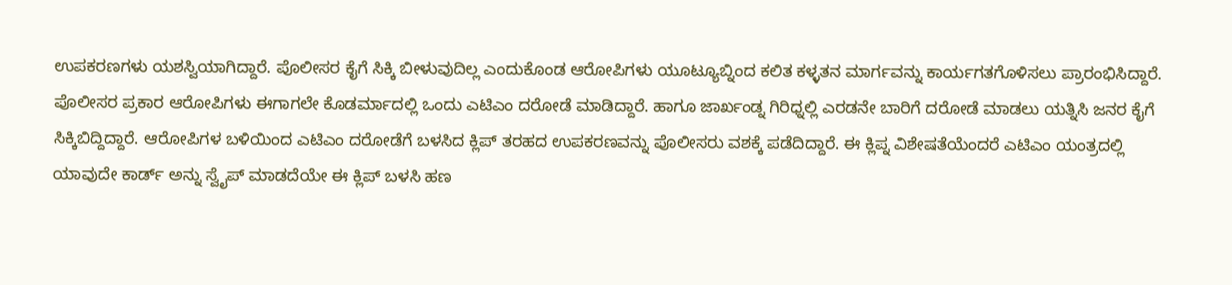ಉಪಕರಣಗಳು ಯಶಸ್ವಿಯಾಗಿದ್ದಾರೆ. ಪೊಲೀಸರ ಕೈಗೆ ಸಿಕ್ಕಿ ಬೀಳುವುದಿಲ್ಲ ಎಂದುಕೊಂಡ ಆರೋಪಿಗಳು ಯೂಟ್ಯೂಬ್ನಿಂದ ಕಲಿತ ಕಳ್ಳತನ ಮಾರ್ಗವನ್ನು ಕಾರ್ಯಗತಗೊಳಿಸಲು ಪ್ರಾರಂಭಿಸಿದ್ದಾರೆ.
ಪೊಲೀಸರ ಪ್ರಕಾರ ಆರೋಪಿಗಳು ಈಗಾಗಲೇ ಕೊಡರ್ಮಾದಲ್ಲಿ ಒಂದು ಎಟಿಎಂ ದರೋಡೆ ಮಾಡಿದ್ದಾರೆ. ಹಾಗೂ ಜಾರ್ಖಂಡ್ನ ಗಿರಿಧ್ನಲ್ಲಿ ಎರಡನೇ ಬಾರಿಗೆ ದರೋಡೆ ಮಾಡಲು ಯತ್ನಿಸಿ ಜನರ ಕೈಗೆ ಸಿಕ್ಕಿಬಿದ್ದಿದ್ದಾರೆ. ಆರೋಪಿಗಳ ಬಳಿಯಿಂದ ಎಟಿಎಂ ದರೋಡೆಗೆ ಬಳಸಿದ ಕ್ಲಿಪ್ ತರಹದ ಉಪಕರಣವನ್ನು ಪೊಲೀಸರು ವಶಕ್ಕೆ ಪಡೆದಿದ್ದಾರೆ. ಈ ಕ್ಲಿಪ್ನ ವಿಶೇಷತೆಯೆಂದರೆ ಎಟಿಎಂ ಯಂತ್ರದಲ್ಲಿ ಯಾವುದೇ ಕಾರ್ಡ್ ಅನ್ನು ಸ್ವೈಪ್ ಮಾಡದೆಯೇ ಈ ಕ್ಲಿಪ್ ಬಳಸಿ ಹಣ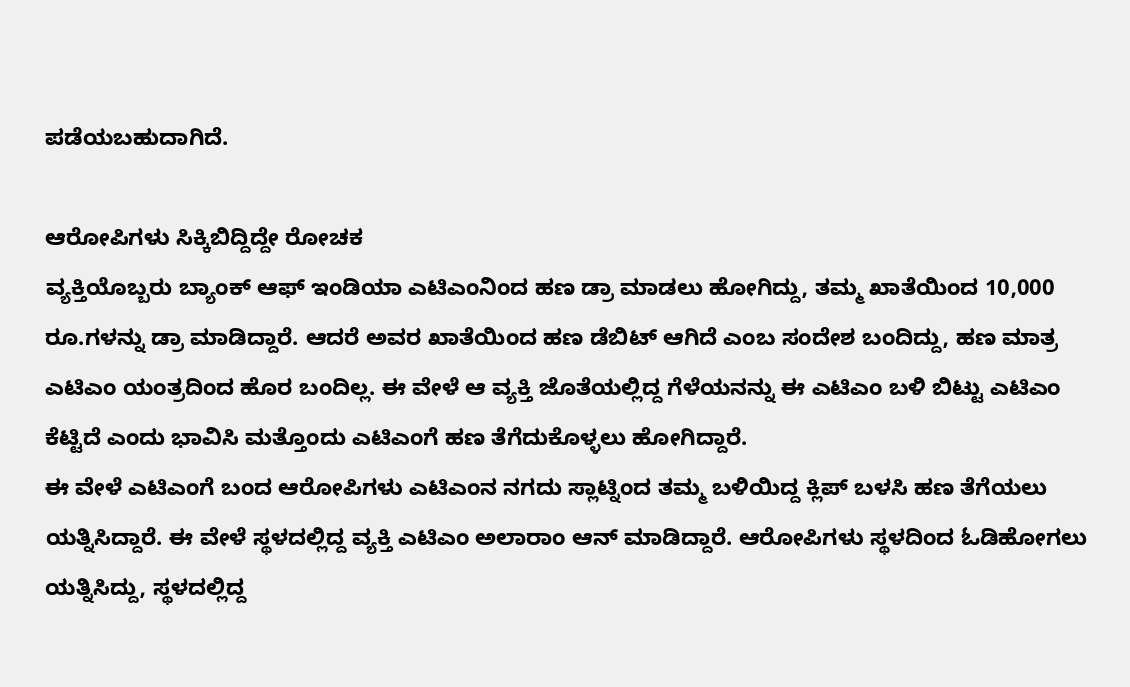ಪಡೆಯಬಹುದಾಗಿದೆ.

ಆರೋಪಿಗಳು ಸಿಕ್ಕಿಬಿದ್ದಿದ್ದೇ ರೋಚಕ
ವ್ಯಕ್ತಿಯೊಬ್ಬರು ಬ್ಯಾಂಕ್ ಆಫ್ ಇಂಡಿಯಾ ಎಟಿಎಂನಿಂದ ಹಣ ಡ್ರಾ ಮಾಡಲು ಹೋಗಿದ್ದು, ತಮ್ಮ ಖಾತೆಯಿಂದ 10,000 ರೂ.ಗಳನ್ನು ಡ್ರಾ ಮಾಡಿದ್ದಾರೆ. ಆದರೆ ಅವರ ಖಾತೆಯಿಂದ ಹಣ ಡೆಬಿಟ್ ಆಗಿದೆ ಎಂಬ ಸಂದೇಶ ಬಂದಿದ್ದು, ಹಣ ಮಾತ್ರ ಎಟಿಎಂ ಯಂತ್ರದಿಂದ ಹೊರ ಬಂದಿಲ್ಲ. ಈ ವೇಳೆ ಆ ವ್ಯಕ್ತಿ ಜೊತೆಯಲ್ಲಿದ್ದ ಗೆಳೆಯನನ್ನು ಈ ಎಟಿಎಂ ಬಳಿ ಬಿಟ್ಟು ಎಟಿಎಂ ಕೆಟ್ಟಿದೆ ಎಂದು ಭಾವಿಸಿ ಮತ್ತೊಂದು ಎಟಿಎಂಗೆ ಹಣ ತೆಗೆದುಕೊಳ್ಳಲು ಹೋಗಿದ್ದಾರೆ.
ಈ ವೇಳೆ ಎಟಿಎಂಗೆ ಬಂದ ಆರೋಪಿಗಳು ಎಟಿಎಂನ ನಗದು ಸ್ಲಾಟ್ನಿಂದ ತಮ್ಮ ಬಳಿಯಿದ್ದ ಕ್ಲಿಪ್ ಬಳಸಿ ಹಣ ತೆಗೆಯಲು ಯತ್ನಿಸಿದ್ದಾರೆ. ಈ ವೇಳೆ ಸ್ಥಳದಲ್ಲಿದ್ದ ವ್ಯಕ್ತಿ ಎಟಿಎಂ ಅಲಾರಾಂ ಆನ್ ಮಾಡಿದ್ದಾರೆ. ಆರೋಪಿಗಳು ಸ್ಥಳದಿಂದ ಓಡಿಹೋಗಲು ಯತ್ನಿಸಿದ್ದು, ಸ್ಥಳದಲ್ಲಿದ್ದ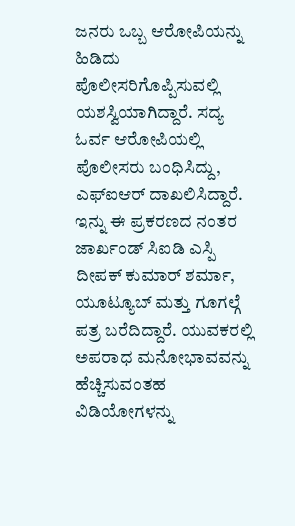ಜನರು ಒಬ್ಬ ಆರೋಪಿಯನ್ನು ಹಿಡಿದು ಪೊಲೀಸರಿಗೊಪ್ಪಿಸುವಲ್ಲಿ ಯಶಸ್ವಿಯಾಗಿದ್ದಾರೆ. ಸದ್ಯ ಓರ್ವ ಆರೋಪಿಯಲ್ಲಿ ಪೊಲೀಸರು ಬಂಧಿಸಿದ್ದು, ಎಫ್ಐಆರ್ ದಾಖಲಿಸಿದ್ದಾರೆ.
ಇನ್ನು ಈ ಪ್ರಕರಣದ ನಂತರ ಜಾರ್ಖಂಡ್ ಸಿಐಡಿ ಎಸ್ಪಿ ದೀಪಕ್ ಕುಮಾರ್ ಶರ್ಮಾ, ಯೂಟ್ಯೂಬ್ ಮತ್ತು ಗೂಗಲ್ಗೆ ಪತ್ರ ಬರೆದಿದ್ದಾರೆ. ಯುವಕರಲ್ಲಿ ಅಪರಾಧ ಮನೋಭಾವವನ್ನು ಹೆಚ್ಚಿಸುವಂತಹ ವಿಡಿಯೋಗಳನ್ನು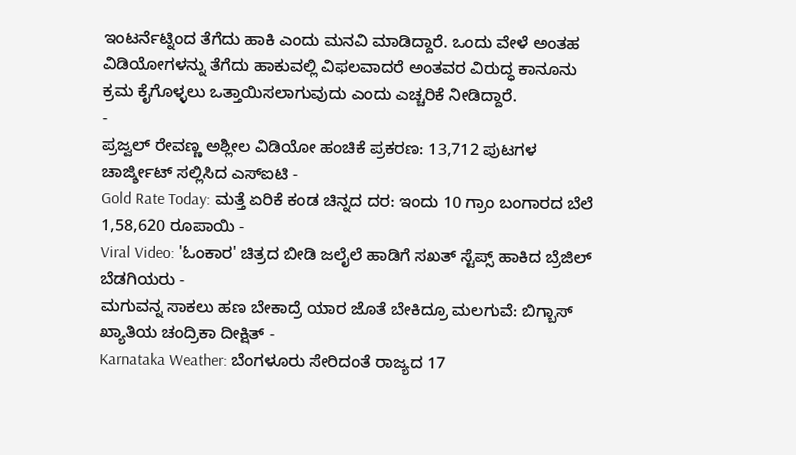ಇಂಟರ್ನೆಟ್ನಿಂದ ತೆಗೆದು ಹಾಕಿ ಎಂದು ಮನವಿ ಮಾಡಿದ್ದಾರೆ. ಒಂದು ವೇಳೆ ಅಂತಹ ವಿಡಿಯೋಗಳನ್ನು ತೆಗೆದು ಹಾಕುವಲ್ಲಿ ವಿಫಲವಾದರೆ ಅಂತವರ ವಿರುದ್ಧ ಕಾನೂನು ಕ್ರಮ ಕೈಗೊಳ್ಳಲು ಒತ್ತಾಯಿಸಲಾಗುವುದು ಎಂದು ಎಚ್ಚರಿಕೆ ನೀಡಿದ್ದಾರೆ.
-
ಪ್ರಜ್ವಲ್ ರೇವಣ್ಣ ಅಶ್ಲೀಲ ವಿಡಿಯೋ ಹಂಚಿಕೆ ಪ್ರಕರಣ: 13,712 ಪುಟಗಳ ಚಾರ್ಜ್ಶೀಟ್ ಸಲ್ಲಿಸಿದ ಎಸ್ಐಟಿ -
Gold Rate Today: ಮತ್ತೆ ಏರಿಕೆ ಕಂಡ ಚಿನ್ನದ ದರ: ಇಂದು 10 ಗ್ರಾಂ ಬಂಗಾರದ ಬೆಲೆ 1,58,620 ರೂಪಾಯಿ -
Viral Video: 'ಓಂಕಾರ' ಚಿತ್ರದ ಬೀಡಿ ಜಲೈಲೆ ಹಾಡಿಗೆ ಸಖತ್ ಸ್ಟೆಪ್ಸ್ ಹಾಕಿದ ಬ್ರೆಜಿಲ್ ಬೆಡಗಿಯರು -
ಮಗುವನ್ನ ಸಾಕಲು ಹಣ ಬೇಕಾದ್ರೆ ಯಾರ ಜೊತೆ ಬೇಕಿದ್ರೂ ಮಲಗುವೆ: ಬಿಗ್ಬಾಸ್ ಖ್ಯಾತಿಯ ಚಂದ್ರಿಕಾ ದೀಕ್ಷಿತ್ -
Karnataka Weather: ಬೆಂಗಳೂರು ಸೇರಿದಂತೆ ರಾಜ್ಯದ 17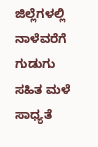ಜಿಲ್ಲೆಗಳಲ್ಲಿ ನಾಳೆವರೆಗೆ ಗುಡುಗು ಸಹಿತ ಮಳೆ ಸಾಧ್ಯತೆ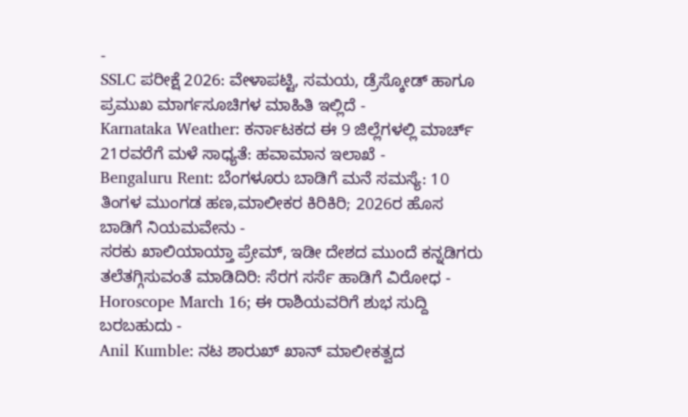-
SSLC ಪರೀಕ್ಷೆ 2026: ವೇಳಾಪಟ್ಟಿ, ಸಮಯ, ಡ್ರೆಸ್ಕೋಡ್ ಹಾಗೂ ಪ್ರಮುಖ ಮಾರ್ಗಸೂಚಿಗಳ ಮಾಹಿತಿ ಇಲ್ಲಿದೆ -
Karnataka Weather: ಕರ್ನಾಟಕದ ಈ 9 ಜಿಲ್ಲೆಗಳಲ್ಲಿ ಮಾರ್ಚ್ 21ರವರೆಗೆ ಮಳೆ ಸಾಧ್ಯತೆ: ಹವಾಮಾನ ಇಲಾಖೆ -
Bengaluru Rent: ಬೆಂಗಳೂರು ಬಾಡಿಗೆ ಮನೆ ಸಮಸ್ಯೆ: 10 ತಿಂಗಳ ಮುಂಗಡ ಹಣ,ಮಾಲೀಕರ ಕಿರಿಕಿರಿ; 2026ರ ಹೊಸ ಬಾಡಿಗೆ ನಿಯಮವೇನು -
ಸರಕು ಖಾಲಿಯಾಯ್ತಾ ಪ್ರೇಮ್, ಇಡೀ ದೇಶದ ಮುಂದೆ ಕನ್ನಡಿಗರು ತಲೆತಗ್ಗಿಸುವಂತೆ ಮಾಡಿದಿರಿ: ಸೆರಗ ಸರ್ಸೆ ಹಾಡಿಗೆ ವಿರೋಧ -
Horoscope March 16; ಈ ರಾಶಿಯವರಿಗೆ ಶುಭ ಸುದ್ದಿ ಬರಬಹುದು -
Anil Kumble: ನಟ ಶಾರುಖ್ ಖಾನ್ ಮಾಲೀಕತ್ವದ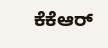ಕೆಕೆಆರ್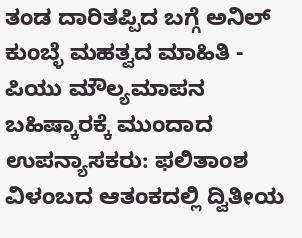ತಂಡ ದಾರಿತಪ್ಪಿದ ಬಗ್ಗೆ ಅನಿಲ್ ಕುಂಬ್ಳೆ ಮಹತ್ವದ ಮಾಹಿತಿ -
ಪಿಯು ಮೌಲ್ಯಮಾಪನ ಬಹಿಷ್ಕಾರಕ್ಕೆ ಮುಂದಾದ ಉಪನ್ಯಾಸಕರು: ಫಲಿತಾಂಶ ವಿಳಂಬದ ಆತಂಕದಲ್ಲಿ ದ್ವಿತೀಯ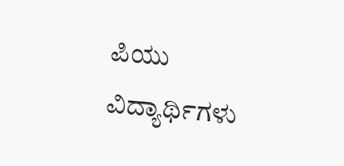ಪಿಯು ವಿದ್ಯಾರ್ಥಿಗಳು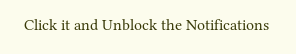Click it and Unblock the Notifications